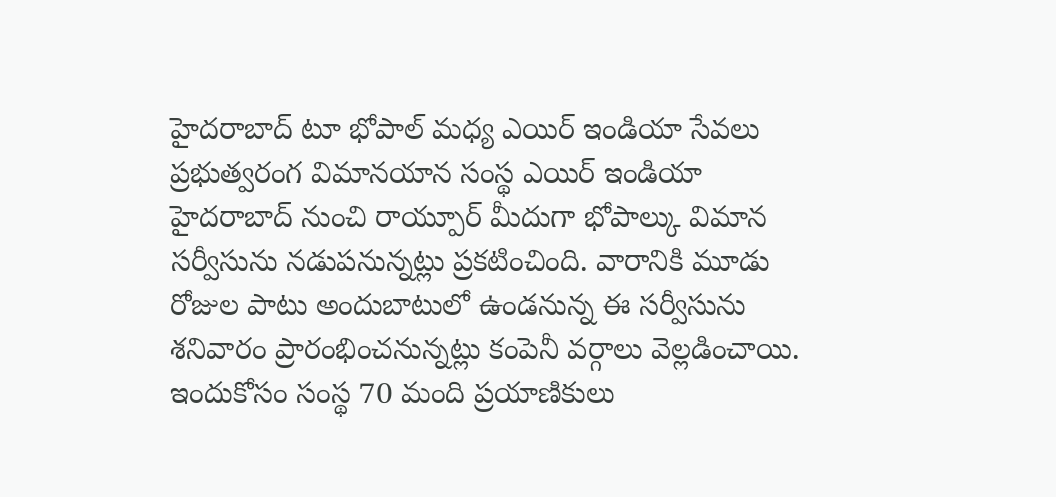హైదరాబాద్ టూ భోపాల్ మధ్య ఎయిర్ ఇండియా సేవలు
ప్రభుత్వరంగ విమానయాన సంస్థ ఎయిర్ ఇండియా హైదరాబాద్ నుంచి రాయ్పూర్ మీదుగా భోపాల్కు విమాన సర్వీసును నడుపనున్నట్లు ప్రకటించింది. వారానికి మూడు రోజుల పాటు అందుబాటులో ఉండనున్న ఈ సర్వీసును శనివారం ప్రారంభించనున్నట్లు కంపెనీ వర్గాలు వెల్లడించాయి. ఇందుకోసం సంస్థ 70 మంది ప్రయాణికులు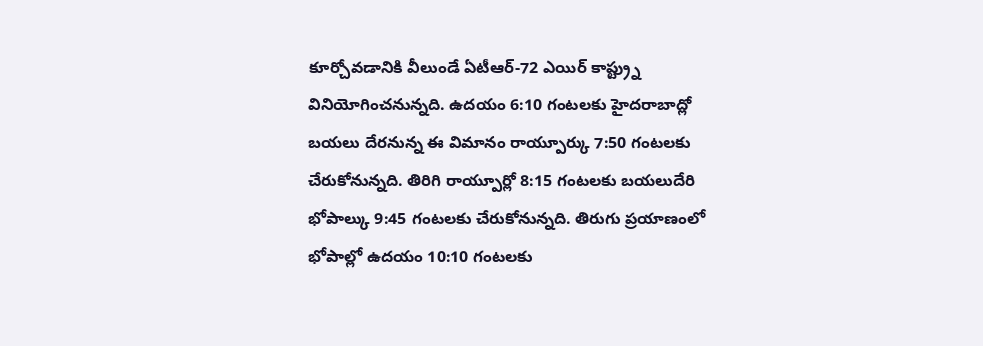కూర్చోవడానికి వీలుండే ఏటీఆర్-72 ఎయిర్ కాప్ట్ర్ను వినియోగించనున్నది. ఉదయం 6:10 గంటలకు హైదరాబాద్లో బయలు దేరనున్న ఈ విమానం రాయ్పూర్కు 7:50 గంటలకు చేరుకోనున్నది. తిరిగి రాయ్పూర్లో 8:15 గంటలకు బయలుదేరి భోపాల్కు 9:45 గంటలకు చేరుకోనున్నది. తిరుగు ప్రయాణంలో భోపాల్లో ఉదయం 10:10 గంటలకు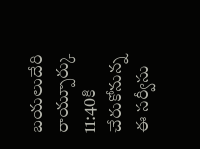బయలుదేరి రాయ్పూర్కు 11:40కి చేరుకోనున్న ఈ సర్వీసు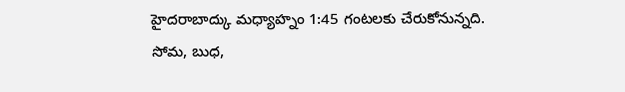హైదరాబాద్కు మధ్యాహ్నం 1:45 గంటలకు చేరుకోనున్నది. సోమ, బుధ,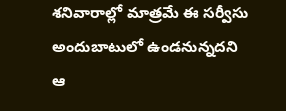శనివారాల్లో మాత్రమే ఈ సర్వీసు అందుబాటులో ఉండనున్నదని ఆ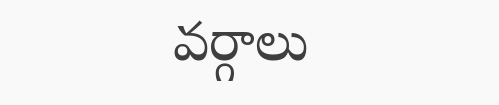వర్గాలు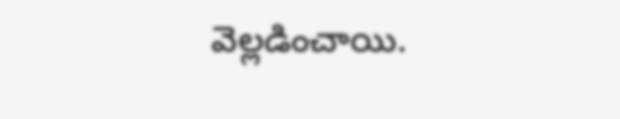వెల్లడించాయి.